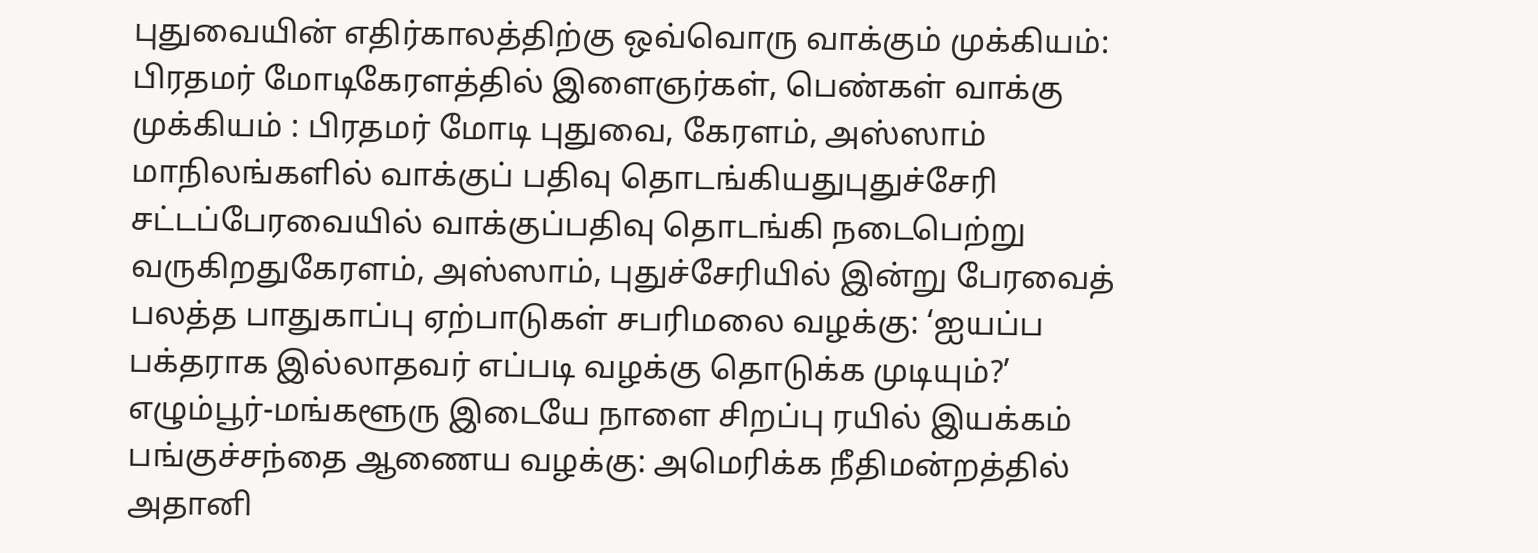புதுவையின் எதிர்காலத்திற்கு ஒவ்வொரு வாக்கும் முக்கியம்: பிரதமர் மோடிகேரளத்தில் இளைஞர்கள், பெண்கள் வாக்கு முக்கியம் : பிரதமர் மோடி புதுவை, கேரளம், அஸ்ஸாம் மாநிலங்களில் வாக்குப் பதிவு தொடங்கியதுபுதுச்சேரி சட்டப்பேரவையில் வாக்குப்பதிவு தொடங்கி நடைபெற்று வருகிறதுகேரளம், அஸ்ஸாம், புதுச்சேரியில் இன்று பேரவைத் பலத்த பாதுகாப்பு ஏற்பாடுகள் சபரிமலை வழக்கு: ‘ஐயப்ப பக்தராக இல்லாதவர் எப்படி வழக்கு தொடுக்க முடியும்?’ எழும்பூர்-மங்களூரு இடையே நாளை சிறப்பு ரயில் இயக்கம் பங்குச்சந்தை ஆணைய வழக்கு: அமெரிக்க நீதிமன்றத்தில் அதானி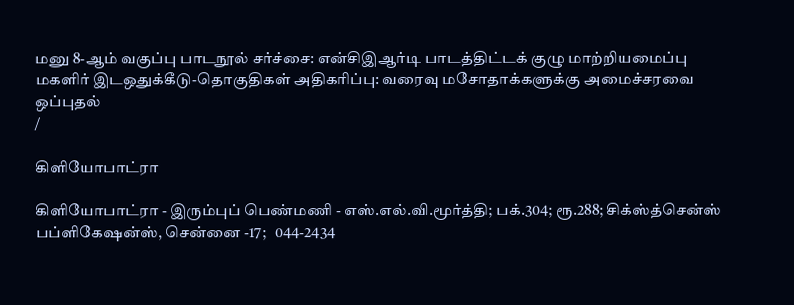மனு 8-ஆம் வகுப்பு பாடநூல் சர்ச்சை: என்சிஇஆர்டி பாடத்திட்டக் குழு மாற்றியமைப்பு மகளிர் இடஒதுக்கீடு-தொகுதிகள் அதிகரிப்பு: வரைவு மசோதாக்களுக்கு அமைச்சரவை ஒப்புதல்
/

கிளியோபாட்ரா

கிளியோபாட்ரா - இரும்புப் பெண்மணி - எஸ்.எல்.வி.மூர்த்தி; பக்.304; ரூ.288; சிக்ஸ்த்சென்ஸ் பப்ளிகேஷன்ஸ், சென்னை -17;   044-2434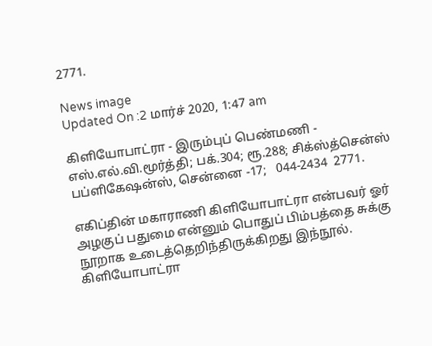2771.

News image
Updated On :2 மார்ச் 2020, 1:47 am

கிளியோபாட்ரா - இரும்புப் பெண்மணி - எஸ்.எல்.வி.மூர்த்தி; பக்.304; ரூ.288; சிக்ஸ்த்சென்ஸ் பப்ளிகேஷன்ஸ், சென்னை -17;   044-2434  2771.

எகிப்தின் மகாராணி கிளியோபாட்ரா என்பவர் ஓர் அழகுப் பதுமை என்னும் பொதுப் பிம்பத்தை சுக்கு நூறாக உடைத்தெறிந்திருக்கிறது இந்நூல். கிளியோபாட்ரா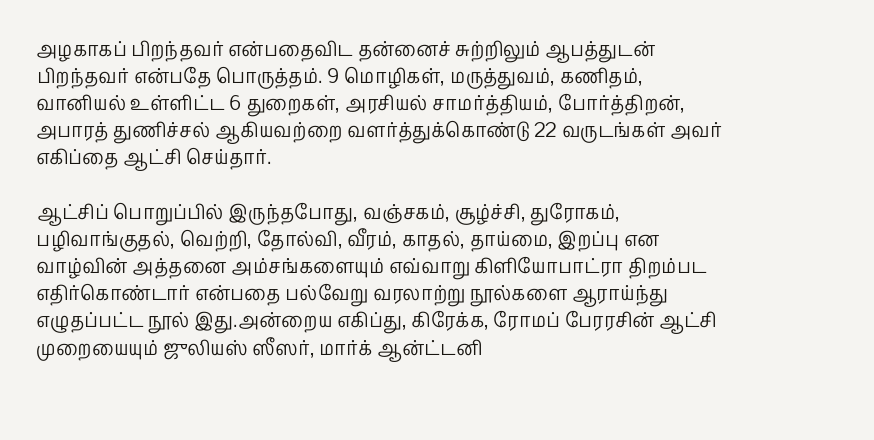அழகாகப் பிறந்தவர் என்பதைவிட தன்னைச் சுற்றிலும் ஆபத்துடன் பிறந்தவர் என்பதே பொருத்தம். 9 மொழிகள், மருத்துவம், கணிதம், வானியல் உள்ளிட்ட 6 துறைகள், அரசியல் சாமர்த்தியம், போர்த்திறன், அபாரத் துணிச்சல் ஆகியவற்றை வளர்த்துக்கொண்டு 22 வருடங்கள் அவர் எகிப்தை ஆட்சி செய்தார்.

ஆட்சிப் பொறுப்பில் இருந்தபோது, வஞ்சகம், சூழ்ச்சி, துரோகம், பழிவாங்குதல், வெற்றி, தோல்வி, வீரம், காதல், தாய்மை, இறப்பு என வாழ்வின் அத்தனை அம்சங்களையும் எவ்வாறு கிளியோபாட்ரா திறம்பட எதிர்கொண்டார் என்பதை பல்வேறு வரலாற்று நூல்களை ஆராய்ந்து எழுதப்பட்ட நூல் இது.அன்றைய எகிப்து, கிரேக்க, ரோமப் பேரரசின் ஆட்சி முறையையும் ஜுலியஸ் ஸீஸர், மார்க் ஆன்ட்டனி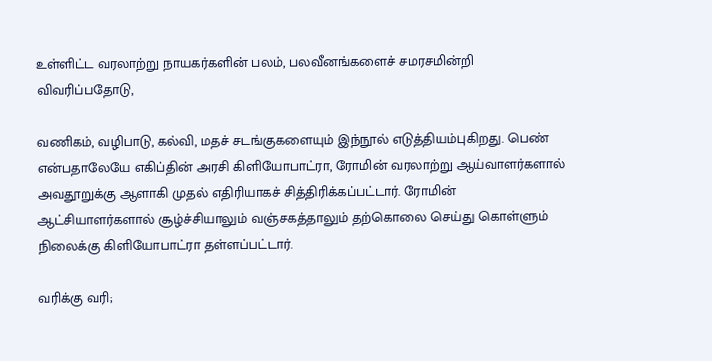உள்ளிட்ட வரலாற்று நாயகர்களின் பலம், பலவீனங்களைச் சமரசமின்றி விவரிப்பதோடு,

வணிகம், வழிபாடு, கல்வி, மதச் சடங்குகளையும் இந்நூல் எடுத்தியம்புகிறது. பெண் என்பதாலேயே எகிப்தின் அரசி கிளியோபாட்ரா, ரோமின் வரலாற்று ஆய்வாளர்களால் அவதூறுக்கு ஆளாகி முதல் எதிரியாகச் சித்திரிக்கப்பட்டார். ரோமின் ஆட்சியாளர்களால் சூழ்ச்சியாலும் வஞ்சகத்தாலும் தற்கொலை செய்து கொள்ளும் நிலைக்கு கிளியோபாட்ரா தள்ளப்பட்டார்.

வரிக்கு வரி;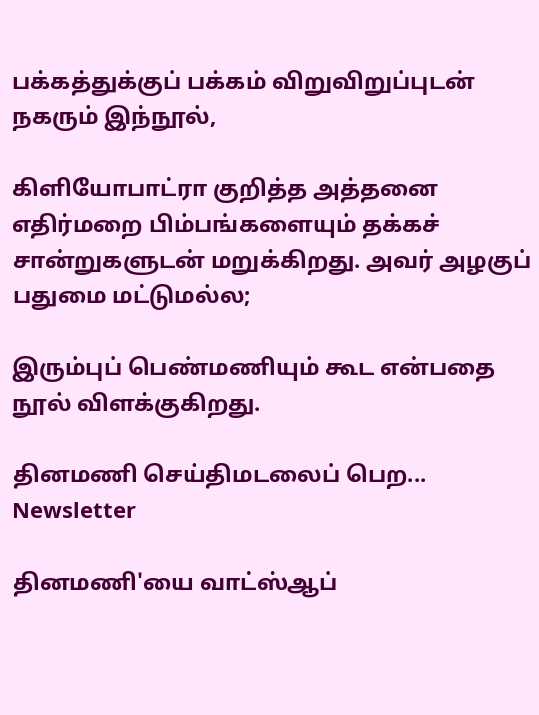பக்கத்துக்குப் பக்கம் விறுவிறுப்புடன் நகரும் இந்நூல்,

கிளியோபாட்ரா குறித்த அத்தனை எதிர்மறை பிம்பங்களையும் தக்கச் சான்றுகளுடன் மறுக்கிறது. அவர் அழகுப் பதுமை மட்டுமல்ல;

இரும்புப் பெண்மணியும் கூட என்பதை நூல் விளக்குகிறது.

தினமணி செய்திமடலைப் பெற... Newsletter

தினமணி'யை வாட்ஸ்ஆப்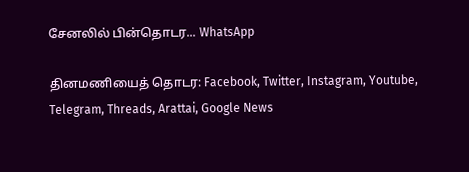சேனலில் பின்தொடர... WhatsApp

தினமணியைத் தொடர: Facebook, Twitter, Instagram, Youtube, Telegram, Threads, Arattai, Google News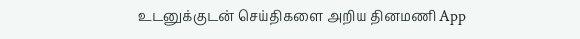உடனுக்குடன் செய்திகளை அறிய தினமணி App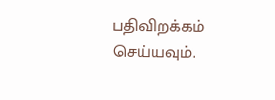பதிவிறக்கம் செய்யவும்.